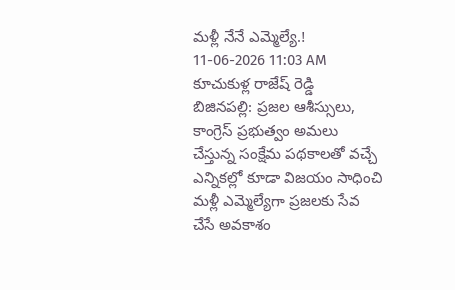మళ్లీ నేనే ఎమ్మెల్యే.!
11-06-2026 11:03 AM
కూచుకుళ్ల రాజేష్ రెడ్డి
బిజినపల్లి: ప్రజల ఆశీస్సులు, కాంగ్రెస్ ప్రభుత్వం అమలు చేస్తున్న సంక్షేమ పథకాలతో వచ్చే ఎన్నికల్లో కూడా విజయం సాధించి మళ్లీ ఎమ్మెల్యేగా ప్రజలకు సేవ చేసే అవకాశం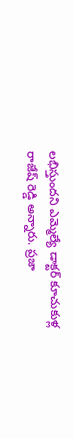లభిస్తుందని ఎమ్మెల్యే డాక్టర్ కూచుకుళ్ల రాజేష్ రెడ్డి అన్నారు. ప్రజా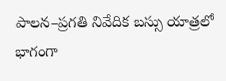పాలన–ప్రగతి నివేదిక బస్సు యాత్రలో భాగంగా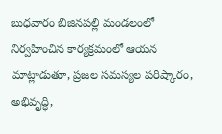బుధవారం బిజినపల్లి మండలంలో నిర్వహించిన కార్యక్రమంలో ఆయన మాట్లాడుతూ, ప్రజల సమస్యల పరిష్కారం, అభివృద్ధి,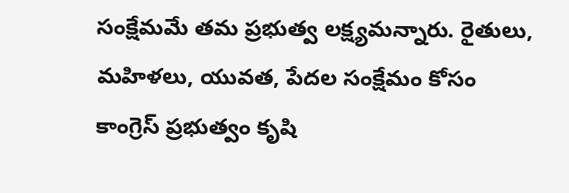సంక్షేమమే తమ ప్రభుత్వ లక్ష్యమన్నారు. రైతులు, మహిళలు, యువత, పేదల సంక్షేమం కోసం కాంగ్రెస్ ప్రభుత్వం కృషి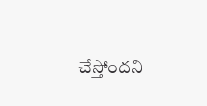చేస్తోందని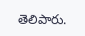తెలిపారు.